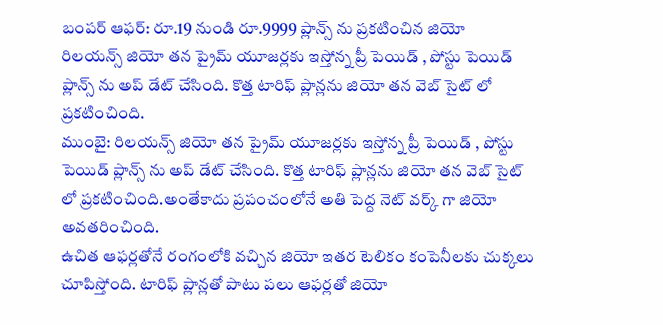బంపర్ ఆఫర్: రూ.19 నుండి రూ.9999 ప్లాన్స్ ను ప్రకటించిన జియో
రిలయన్స్ జియో తన ప్రైమ్ యూజర్లకు ఇస్తోన్న ప్రీ పెయిడ్ , పోస్టు పెయిడ్ ప్లాన్స్ ను అప్ డేట్ చేసింది. కొత్త టారిఫ్ ప్లాన్లను జియో తన వెబ్ సైట్ లో ప్రకటించింది.
ముంబై: రిలయన్స్ జియో తన ప్రైమ్ యూజర్లకు ఇస్తోన్న ప్రీ పెయిడ్ , పోస్టు పెయిడ్ ప్లాన్స్ ను అప్ డేట్ చేసింది. కొత్త టారిఫ్ ప్లాన్లను జియో తన వెబ్ సైట్ లో ప్రకటించింది.అంతేకాదు ప్రపంచంలోనే అతి పెద్ద నెట్ వర్క్ గా జియో అవతరించింది.
ఉచిత ఆఫర్లతోనే రంగంలోకి వచ్చిన జియో ఇతర టెలికం కంపెనీలకు చుక్కలు చూపిస్తోంది. టారిఫ్ ప్లాన్లతో పాటు పలు ఆఫర్లతో జియో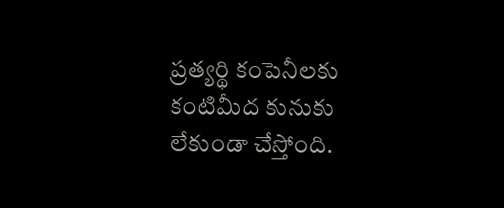ప్రత్యర్థి కంపెనీలకు కంటిమీద కునుకు లేకుండా చేస్తోంది.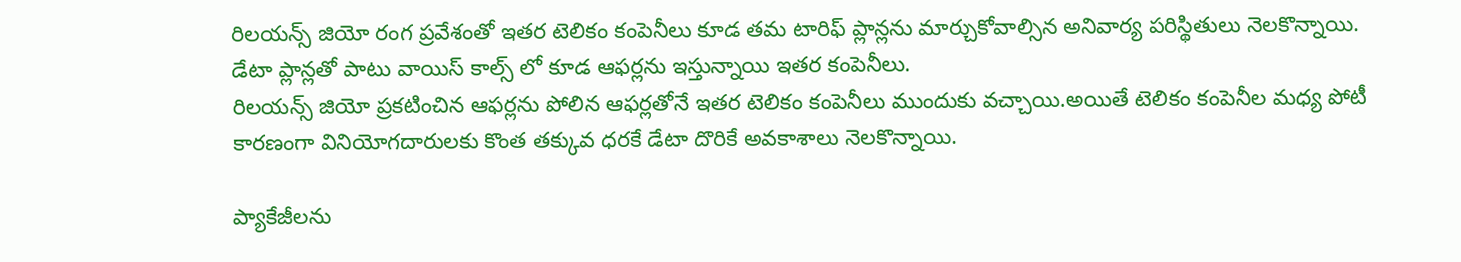రిలయన్స్ జియో రంగ ప్రవేశంతో ఇతర టెలికం కంపెనీలు కూడ తమ టారిఫ్ ప్లాన్లను మార్చుకోవాల్సిన అనివార్య పరిస్థితులు నెలకొన్నాయి. డేటా ప్లాన్లతో పాటు వాయిస్ కాల్స్ లో కూడ ఆఫర్లను ఇస్తున్నాయి ఇతర కంపెనీలు.
రిలయన్స్ జియో ప్రకటించిన ఆఫర్లను పోలిన ఆఫర్లతోనే ఇతర టెలికం కంపెనీలు ముందుకు వచ్చాయి.అయితే టెలికం కంపెనీల మధ్య పోటీ కారణంగా వినియోగదారులకు కొంత తక్కువ ధరకే డేటా దొరికే అవకాశాలు నెలకొన్నాయి.

ప్యాకేజీలను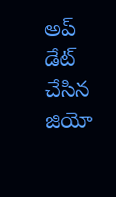అప్ డేట్ చేసిన జియో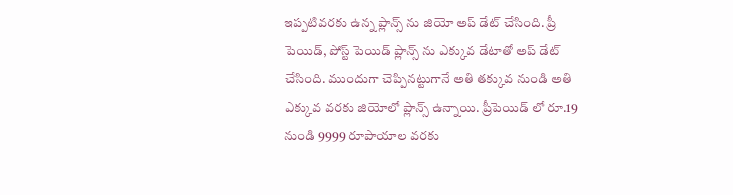ఇప్పటివరకు ఉన్న ప్లాన్స్ ను జియో అప్ డేట్ చేసింది. ప్రీ పెయిడ్, పోస్ట్ పెయిడ్ ప్లాన్స్ ను ఎక్కువ డేటాతో అప్ డేట్ చేసింది. ముందుగా చెప్పినట్టుగానే అతి తక్కువ నుండి అతి ఎక్కువ వరకు జియోలో ప్లాన్స్ ఉన్నాయి. ప్రీపెయిడ్ లో రూ.19 నుండి 9999 రూపాయాల వరకు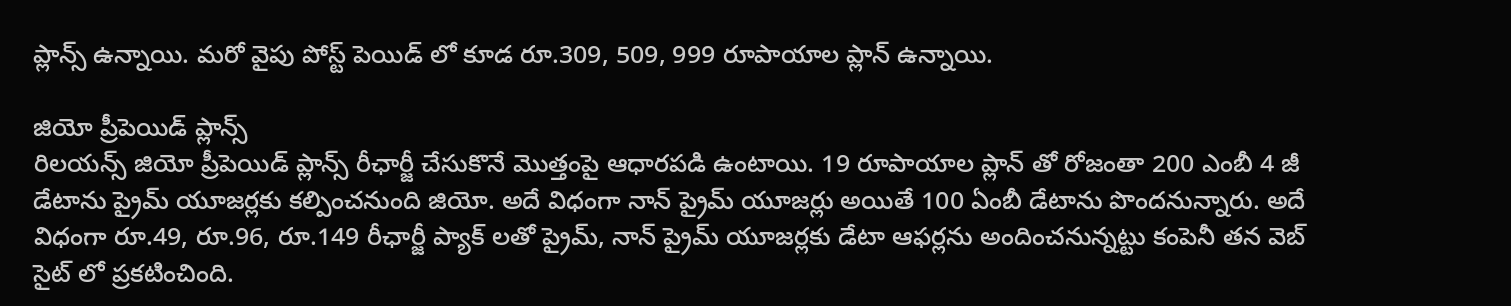ప్లాన్స్ ఉన్నాయి. మరో వైపు పోస్ట్ పెయిడ్ లో కూడ రూ.309, 509, 999 రూపాయాల ప్లాన్ ఉన్నాయి.

జియో ప్రీపెయిడ్ ప్లాన్స్
రిలయన్స్ జియో ప్రీపెయిడ్ ప్లాన్స్ రీఛార్జీ చేసుకొనే మొత్తంపై ఆధారపడి ఉంటాయి. 19 రూపాయాల ప్లాన్ తో రోజంతా 200 ఎంబీ 4 జీ డేటాను ప్రైమ్ యూజర్లకు కల్పించనుంది జియో. అదే విధంగా నాన్ ప్రైమ్ యూజర్లు అయితే 100 ఏంబీ డేటాను పొందనున్నారు. అదే విధంగా రూ.49, రూ.96, రూ.149 రీఛార్జీ ప్యాక్ లతో ప్రైమ్, నాన్ ప్రైమ్ యూజర్లకు డేటా ఆఫర్లను అందించనున్నట్టు కంపెనీ తన వెబ్ సైట్ లో ప్రకటించింది.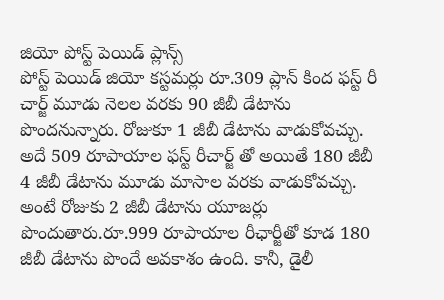జియో పోస్ట్ పెయిడ్ ప్లాన్స్
పోస్ట్ పెయిడ్ జియో కస్టమర్లు రూ.309 ప్లాన్ కింద ఫస్ట్ రీ చార్జ్ మూడు నెలల వరకు 90 జీబీ డేటాను పొందనున్నారు. రోజుకూ 1 జీబీ డేటాను వాడుకోవచ్చు. అదే 509 రూపాయాల ఫస్ట్ రీచార్జ్ తో అయితే 180 జీబీ 4 జీబీ డేటాను మూడు మాసాల వరకు వాడుకోవచ్చు. అంటే రోజుకు 2 జీబీ డేటాను యూజర్లు పొందుతారు.రూ.999 రూపాయాల రీఛార్జీతో కూడ 180 జీబీ డేటాను పొందే అవకాశం ఉంది. కానీ, డైలీ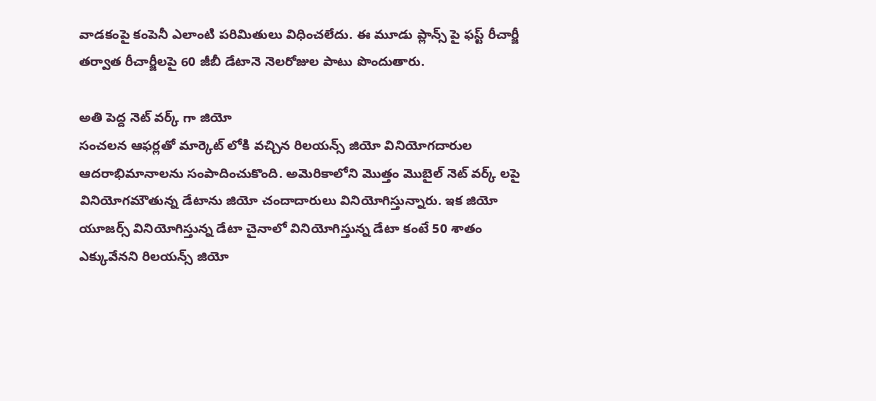వాడకంపై కంపెనీ ఎలాంటి పరిమితులు విధించలేదు. ఈ మూడు ప్లాన్స్ పై ఫస్ట్ రీచార్జీ తర్వాత రీచార్జీలపై 60 జీబీ డేటానె నెలరోజుల పాటు పొందుతారు.

అతి పెద్ద నెట్ వర్క్ గా జియో
సంచలన ఆఫర్లతో మార్కెట్ లోకి వచ్చిన రిలయన్స్ జియో వినియోగదారుల ఆదరాభిమానాలను సంపాదించుకొంది. అమెరికాలోని మొత్తం మొబైల్ నెట్ వర్క్ లపై వినియోగమౌతున్న డేటాను జియో చందాదారులు వినియోగిస్తున్నారు. ఇక జియో యూజర్స్ వినియోగిస్తున్న డేటా చైనాలో వినియోగిస్తున్న డేటా కంటే 50 శాతం ఎక్కువేనని రిలయన్స్ జియో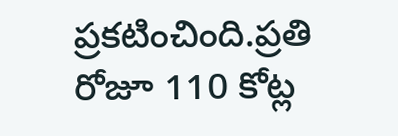ప్రకటించింది.ప్రతి రోజూ 110 కోట్ల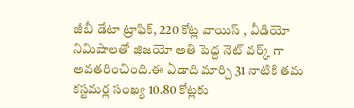జీబీ డేటా ట్రాఫిక్, 220 కోట్ల వాయిస్ , వీడియో నిమిషాలతో జిజయో అతి పెద్ద నెట్ వర్క్ గా అవతరించింది.ఈ ఏడాది మార్చి 31 నాటికి తమ కస్టమర్ల సంఖ్య 10.80 కోట్లకు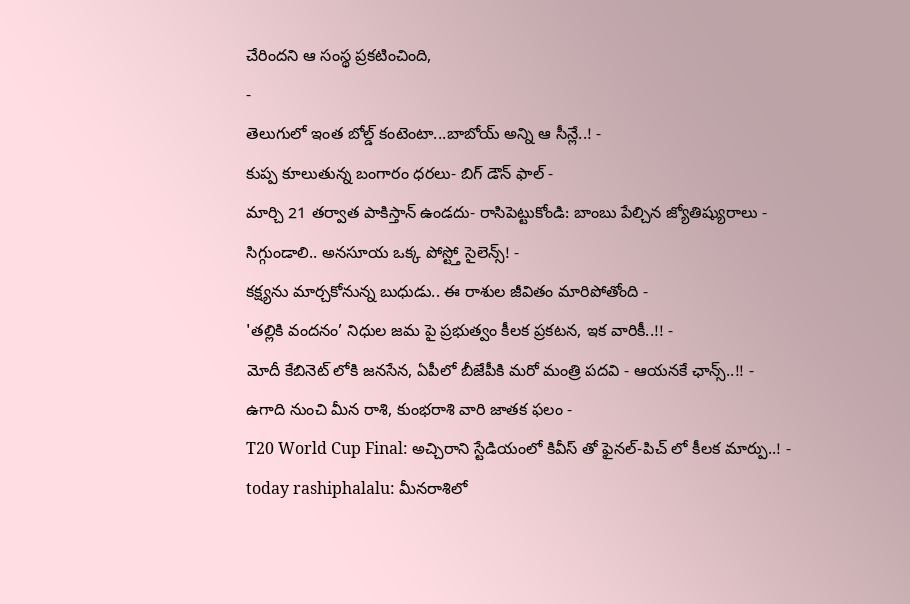చేరిందని ఆ సంస్థ ప్రకటించింది,
-
తెలుగులో ఇంత బోల్డ్ కంటెంటా...బాబోయ్ అన్ని ఆ సీన్లే..! -
కుప్ప కూలుతున్న బంగారం ధరలు- బిగ్ డౌన్ ఫాల్ -
మార్చి 21 తర్వాత పాకిస్తాన్ ఉండదు- రాసిపెట్టుకోండి: బాంబు పేల్చిన జ్యోతిష్యురాలు -
సిగ్గుండాలి.. అనసూయ ఒక్క పోస్ట్తో సైలెన్స్! -
కక్ష్యను మార్చకోనున్న బుధుడు.. ఈ రాశుల జీవితం మారిపోతోంది -
'తల్లికి వందనం’ నిధుల జమ పై ప్రభుత్వం కీలక ప్రకటన, ఇక వారికీ..!! -
మోదీ కేబినెట్ లోకి జనసేన, ఏపీలో బీజేపీకి మరో మంత్రి పదవి - ఆయనకే ఛాన్స్..!! -
ఉగాది నుంచి మీన రాశి, కుంభరాశి వారి జాతక ఫలం -
T20 World Cup Final: అచ్చిరాని స్టేడియంలో కివీస్ తో ఫైనల్-పిచ్ లో కీలక మార్పు..! -
today rashiphalalu: మీనరాశిలో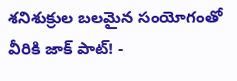శనిశుక్రుల బలమైన సంయోగంతో వీరికి జాక్ పాట్! -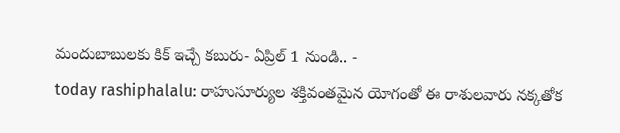మందుబాబులకు కిక్ ఇచ్చే కబురు- ఏప్రిల్ 1 నుండి.. -
today rashiphalalu: రాహుసూర్యుల శక్తివంతమైన యోగంతో ఈ రాశులవారు నక్కతోక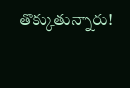తొక్కుతున్నారు!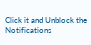Click it and Unblock the Notifications